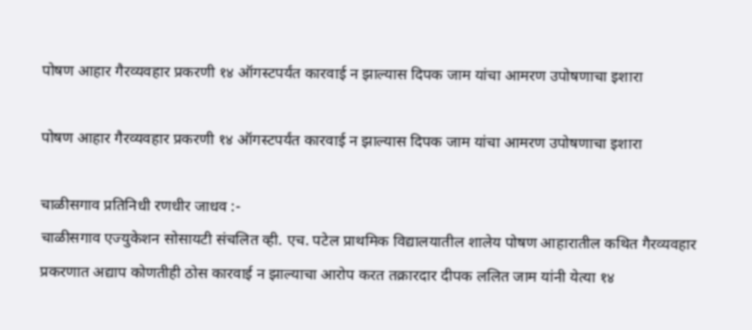पोषण आहार गैरव्यवहार प्रकरणी १४ ऑगस्टपर्यंत कारवाई न झाल्यास दिपक जाम यांचा आमरण उपोषणाचा इशारा

पोषण आहार गैरव्यवहार प्रकरणी १४ ऑगस्टपर्यंत कारवाई न झाल्यास दिपक जाम यांचा आमरण उपोषणाचा इशारा

चाळीसगाव प्रतिनिधी रणधीर जाधव :-
चाळीसगाव एज्युकेशन सोसायटी संचलित व्ही. एच. पटेल प्राथमिक विद्यालयातील शालेय पोषण आहारातील कथित गैरव्यवहार प्रकरणात अद्याप कोणतीही ठोस कारवाई न झाल्याचा आरोप करत तक्रारदार दीपक ललित जाम यांनी येत्या १४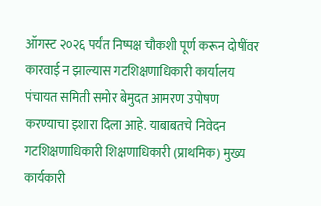ऑगस्ट २०२६ पर्यंत निष्पक्ष चौकशी पूर्ण करून दोषींवर कारवाई न झाल्यास गटशिक्षणाधिकारी कार्यालय पंचायत समिती समोर बेमुदत आमरण उपोषण करण्याचा इशारा दिला आहे. याबाबतचे निवेदन गटशिक्षणाधिकारी शिक्षणाधिकारी (प्राथमिक) मुख्य कार्यकारी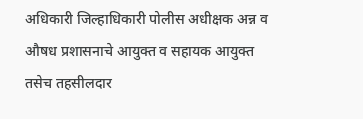अधिकारी जिल्हाधिकारी पोलीस अधीक्षक अन्न व औषध प्रशासनाचे आयुक्त व सहायक आयुक्त तसेच तहसीलदार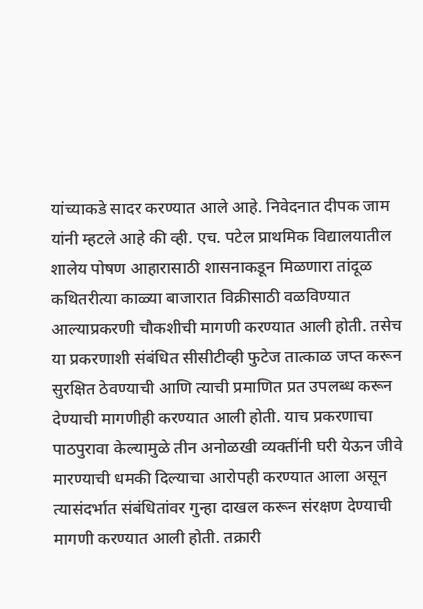यांच्याकडे सादर करण्यात आले आहे. निवेदनात दीपक जाम यांनी म्हटले आहे की व्ही. एच. पटेल प्राथमिक विद्यालयातील शालेय पोषण आहारासाठी शासनाकडून मिळणारा तांदूळ कथितरीत्या काळ्या बाजारात विक्रीसाठी वळविण्यात आल्याप्रकरणी चौकशीची मागणी करण्यात आली होती. तसेच या प्रकरणाशी संबंधित सीसीटीव्ही फुटेज तात्काळ जप्त करून सुरक्षित ठेवण्याची आणि त्याची प्रमाणित प्रत उपलब्ध करून देण्याची मागणीही करण्यात आली होती. याच प्रकरणाचा पाठपुरावा केल्यामुळे तीन अनोळखी व्यक्तींनी घरी येऊन जीवे मारण्याची धमकी दिल्याचा आरोपही करण्यात आला असून त्यासंदर्भात संबंधितांवर गुन्हा दाखल करून संरक्षण देण्याची मागणी करण्यात आली होती. तक्रारी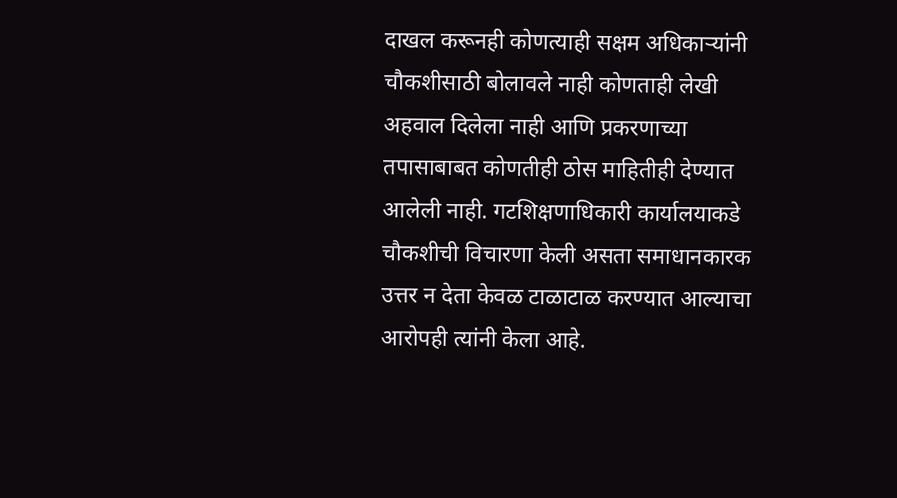दाखल करूनही कोणत्याही सक्षम अधिकाऱ्यांनी चौकशीसाठी बोलावले नाही कोणताही लेखी अहवाल दिलेला नाही आणि प्रकरणाच्या तपासाबाबत कोणतीही ठोस माहितीही देण्यात आलेली नाही. गटशिक्षणाधिकारी कार्यालयाकडे चौकशीची विचारणा केली असता समाधानकारक उत्तर न देता केवळ टाळाटाळ करण्यात आल्याचा आरोपही त्यांनी केला आहे.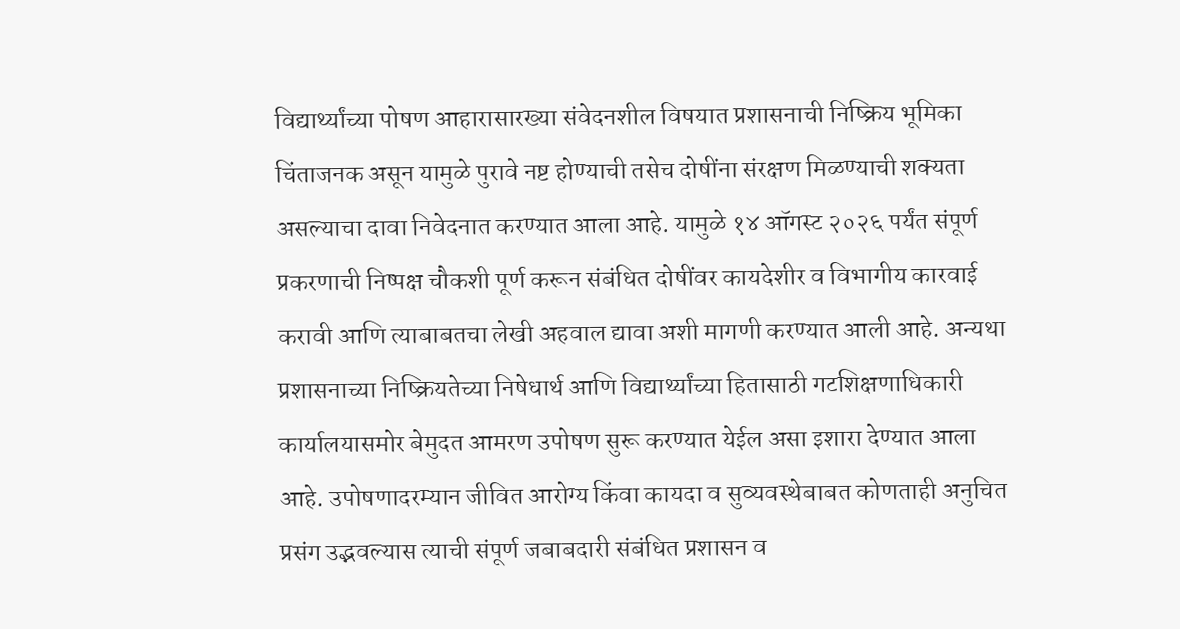विद्यार्थ्यांच्या पोषण आहारासारख्या संवेदनशील विषयात प्रशासनाची निष्क्रिय भूमिका चिंताजनक असून यामुळे पुरावे नष्ट होण्याची तसेच दोषींना संरक्षण मिळण्याची शक्यता असल्याचा दावा निवेदनात करण्यात आला आहे. यामुळे १४ ऑगस्ट २०२६ पर्यंत संपूर्ण प्रकरणाची निष्पक्ष चौकशी पूर्ण करून संबंधित दोषींवर कायदेशीर व विभागीय कारवाई करावी आणि त्याबाबतचा लेखी अहवाल द्यावा अशी मागणी करण्यात आली आहे. अन्यथा प्रशासनाच्या निष्क्रियतेच्या निषेधार्थ आणि विद्यार्थ्यांच्या हितासाठी गटशिक्षणाधिकारी कार्यालयासमोर बेमुदत आमरण उपोषण सुरू करण्यात येईल असा इशारा देण्यात आला आहे. उपोषणादरम्यान जीवित आरोग्य किंवा कायदा व सुव्यवस्थेबाबत कोणताही अनुचित प्रसंग उद्भवल्यास त्याची संपूर्ण जबाबदारी संबंधित प्रशासन व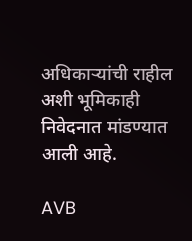अधिकाऱ्यांची राहील अशी भूमिकाही निवेदनात मांडण्यात आली आहे.

AVB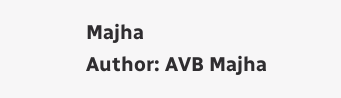Majha
Author: AVB Majha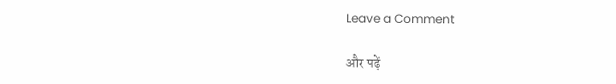Leave a Comment

और पढ़ें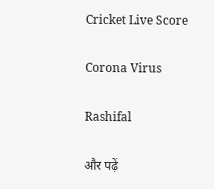Cricket Live Score

Corona Virus

Rashifal

और पढ़ें